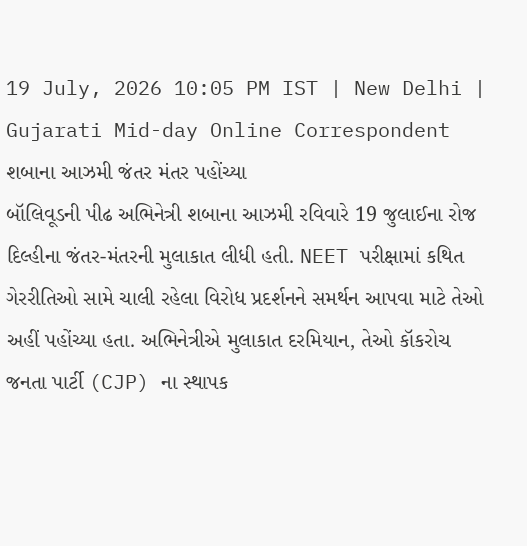19 July, 2026 10:05 PM IST | New Delhi | Gujarati Mid-day Online Correspondent
શબાના આઝમી જંતર મંતર પહોંચ્યા
બૉલિવૂડની પીઢ અભિનેત્રી શબાના આઝમી રવિવારે 19 જુલાઈના રોજ દિલ્હીના જંતર-મંતરની મુલાકાત લીધી હતી. NEET પરીક્ષામાં કથિત ગેરરીતિઓ સામે ચાલી રહેલા વિરોધ પ્રદર્શનને સમર્થન આપવા માટે તેઓ અહીં પહોંચ્યા હતા. અભિનેત્રીએ મુલાકાત દરમિયાન, તેઓ કૉકરોચ જનતા પાર્ટી (CJP) ના સ્થાપક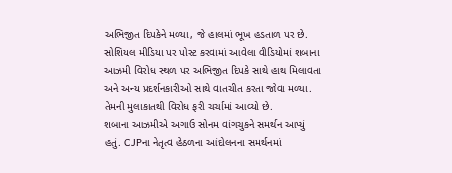અભિજીત દિપકેને મળ્યા, જે હાલમાં ભૂખ હડતાળ પર છે. સોશિયલ મીડિયા પર પોસ્ટ કરવામાં આવેલા વીડિયોમાં શબાના આઝમી વિરોધ સ્થળ પર અભિજીત દિપકે સાથે હાથ મિલાવતા અને અન્ય પ્રદર્શનકારીઓ સાથે વાતચીત કરતા જોવા મળ્યા. તેમની મુલાકાતથી વિરોધ ફરી ચર્ચામાં આવ્યો છે.
શબાના આઝમીએ અગાઉ સોનમ વાંગચુકને સમર્થન આપ્યું હતું. CJPના નેતૃત્વ હેઠળના આંદોલનના સમર્થનમાં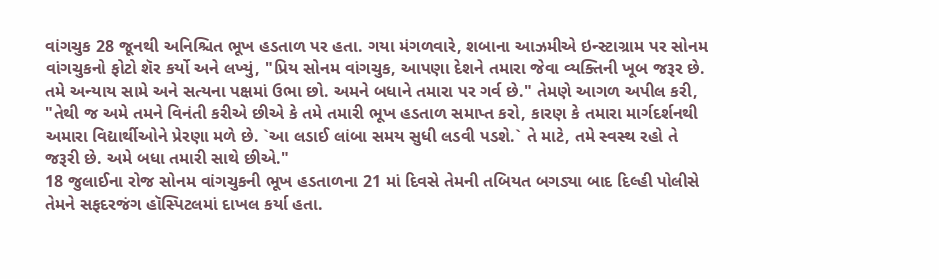વાંગચુક 28 જૂનથી અનિશ્ચિત ભૂખ હડતાળ પર હતા. ગયા મંગળવારે, શબાના આઝમીએ ઇન્સ્ટાગ્રામ પર સોનમ વાંગચુકનો ફોટો શૅર કર્યો અને લખ્યું, "પ્રિય સોનમ વાંગચુક, આપણા દેશને તમારા જેવા વ્યક્તિની ખૂબ જરૂર છે. તમે અન્યાય સામે અને સત્યના પક્ષમાં ઉભા છો. અમને બધાને તમારા પર ગર્વ છે." તેમણે આગળ અપીલ કરી, "તેથી જ અમે તમને વિનંતી કરીએ છીએ કે તમે તમારી ભૂખ હડતાળ સમાપ્ત કરો, કારણ કે તમારા માર્ગદર્શનથી અમારા વિદ્યાર્થીઓને પ્રેરણા મળે છે. `આ લડાઈ લાંબા સમય સુધી લડવી પડશે.` તે માટે, તમે સ્વસ્થ રહો તે જરૂરી છે. અમે બધા તમારી સાથે છીએ."
18 જુલાઈના રોજ સોનમ વાંગચુકની ભૂખ હડતાળના 21 માં દિવસે તેમની તબિયત બગડ્યા બાદ દિલ્હી પોલીસે તેમને સફદરજંગ હૉસ્પિટલમાં દાખલ કર્યા હતા.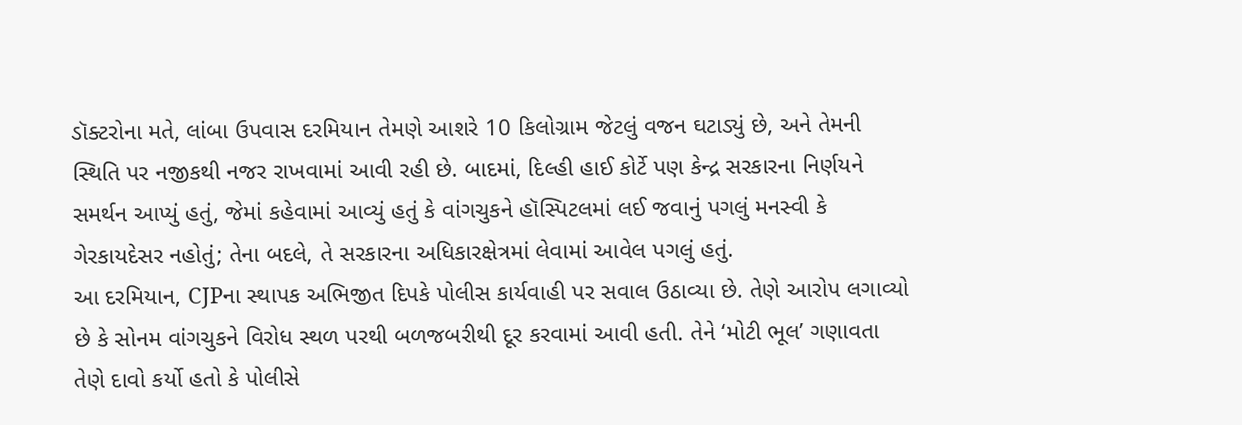ડૉક્ટરોના મતે, લાંબા ઉપવાસ દરમિયાન તેમણે આશરે 10 કિલોગ્રામ જેટલું વજન ઘટાડ્યું છે, અને તેમની સ્થિતિ પર નજીકથી નજર રાખવામાં આવી રહી છે. બાદમાં, દિલ્હી હાઈ કોર્ટે પણ કેન્દ્ર સરકારના નિર્ણયને સમર્થન આપ્યું હતું, જેમાં કહેવામાં આવ્યું હતું કે વાંગચુકને હૉસ્પિટલમાં લઈ જવાનું પગલું મનસ્વી કે ગેરકાયદેસર નહોતું; તેના બદલે, તે સરકારના અધિકારક્ષેત્રમાં લેવામાં આવેલ પગલું હતું.
આ દરમિયાન, CJPના સ્થાપક અભિજીત દિપકે પોલીસ કાર્યવાહી પર સવાલ ઉઠાવ્યા છે. તેણે આરોપ લગાવ્યો છે કે સોનમ વાંગચુકને વિરોધ સ્થળ પરથી બળજબરીથી દૂર કરવામાં આવી હતી. તેને ‘મોટી ભૂલ’ ગણાવતા તેણે દાવો કર્યો હતો કે પોલીસે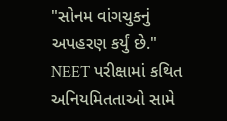"સોનમ વાંગચુકનું અપહરણ કર્યું છે." NEET પરીક્ષામાં કથિત અનિયમિતતાઓ સામે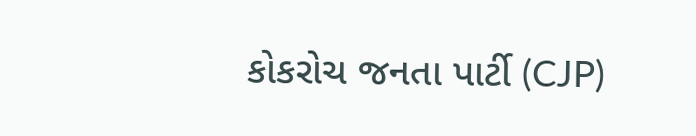કોકરોચ જનતા પાર્ટી (CJP)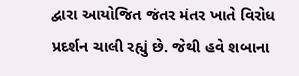દ્વારા આયોજિત જંતર મંતર ખાતે વિરોધ પ્રદર્શન ચાલી રહ્યું છે. જેથી હવે શબાના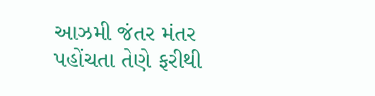આઝમી જંતર મંતર પહોંચતા તેણે ફરીથી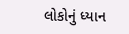લોકોનું ધ્યાન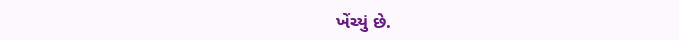ખેંચ્યું છે.